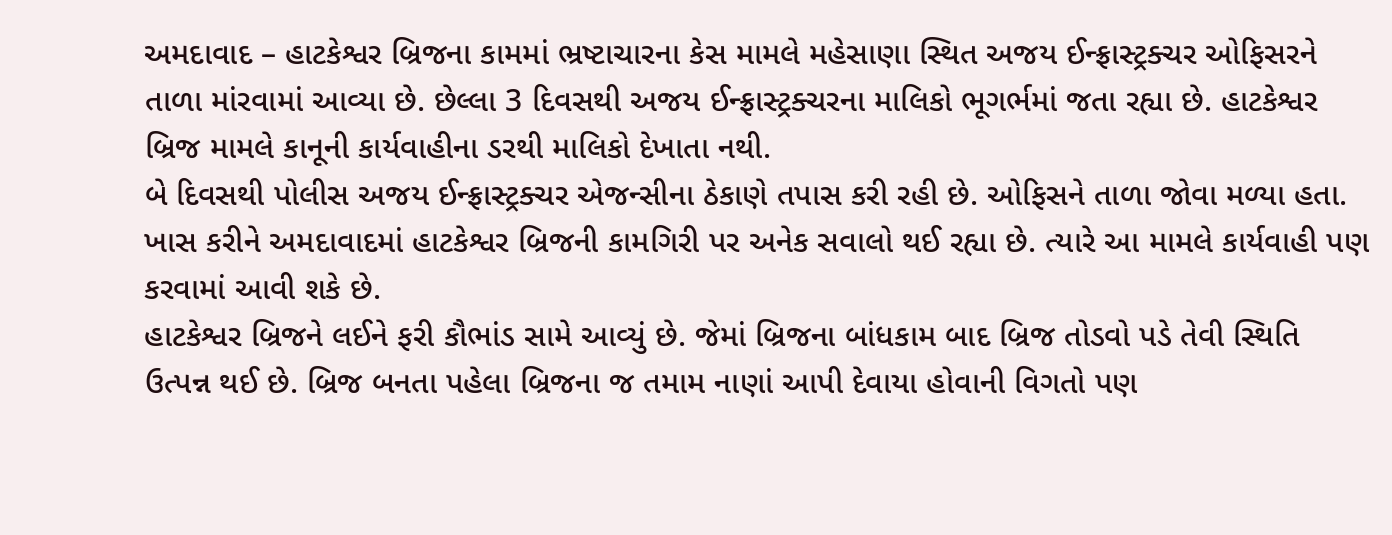અમદાવાદ – હાટકેશ્વર બ્રિજના કામમાં ભ્રષ્ટાચારના કેસ મામલે મહેસાણા સ્થિત અજય ઈન્ફ્રાસ્ટ્રક્ચર ઓફિસરને તાળા માંરવામાં આવ્યા છે. છેલ્લા 3 દિવસથી અજય ઈન્ફ્રાસ્ટ્રક્ચરના માલિકો ભૂગર્ભમાં જતા રહ્યા છે. હાટકેશ્વર બ્રિજ મામલે કાનૂની કાર્યવાહીના ડરથી માલિકો દેખાતા નથી.
બે દિવસથી પોલીસ અજય ઈન્ફ્રાસ્ટ્રક્ચર એજન્સીના ઠેકાણે તપાસ કરી રહી છે. ઓફિસને તાળા જોવા મળ્યા હતા. ખાસ કરીને અમદાવાદમાં હાટકેશ્વર બ્રિજની કામગિરી પર અનેક સવાલો થઈ રહ્યા છે. ત્યારે આ મામલે કાર્યવાહી પણ કરવામાં આવી શકે છે.
હાટકેશ્વર બ્રિજને લઈને ફરી કૌભાંડ સામે આવ્યું છે. જેમાં બ્રિજના બાંધકામ બાદ બ્રિજ તોડવો પડે તેવી સ્થિતિ ઉત્પન્ન થઈ છે. બ્રિજ બનતા પહેલા બ્રિજના જ તમામ નાણાં આપી દેવાયા હોવાની વિગતો પણ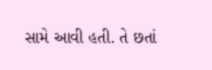સામે આવી હતી. તે છતાં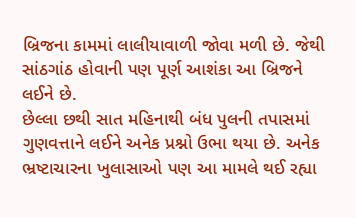બ્રિજના કામમાં લાલીયાવાળી જોવા મળી છે. જેથી સાંઠગાંઠ હોવાની પણ પૂર્ણ આશંકા આ બ્રિજને લઈને છે.
છેલ્લા છથી સાત મહિનાથી બંધ પુલની તપાસમાં ગુણવત્તાને લઈને અનેક પ્રશ્નો ઉભા થયા છે. અનેક ભ્રષ્ટાચારના ખુલાસાઓ પણ આ મામલે થઈ રહ્યા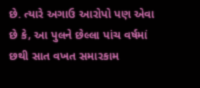છે. ત્યારે અગાઉ આરોપો પણ એવા છે કે, આ પુલને છેલ્લા પાંચ વર્ષમાં છથી સાત વખત સમારકામ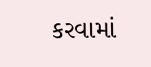કરવામાં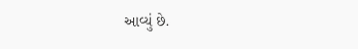આવ્યું છે.